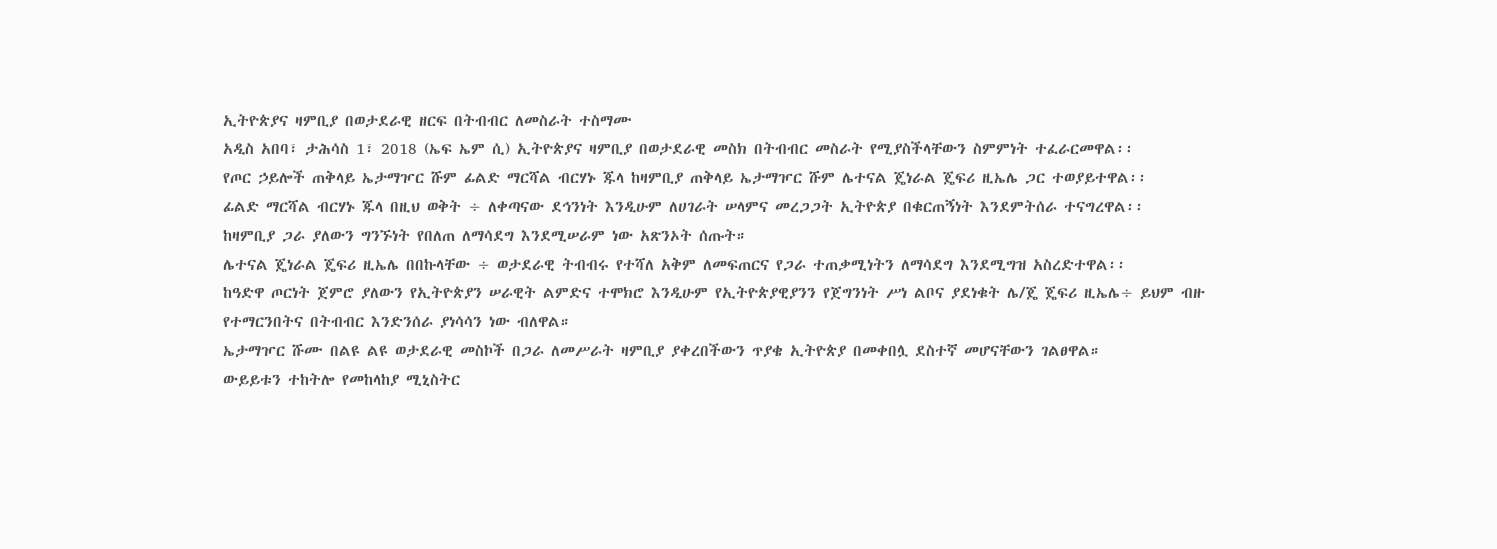ኢትዮጵያና ዛምቢያ በወታደራዊ ዘርፍ በትብብር ለመስራት ተስማሙ
አዲስ አበባ፣ ታሕሳስ 1፣ 2018 (ኤፍ ኤም ሲ) ኢትዮጵያና ዛምቢያ በወታደራዊ መስክ በትብብር መስራት የሚያስችላቸውን ስምምነት ተፈራርመዋል፡፡
የጦር ኃይሎች ጠቅላይ ኤታማዦር ሹም ፊልድ ማርሻል ብርሃኑ ጁላ ከዛምቢያ ጠቅላይ ኤታማዦር ሹም ሌተናል ጄነራል ጄፍሪ ዚኤሌ ጋር ተወያይተዋል፡፡
ፊልድ ማርሻል ብርሃኑ ጁላ በዚህ ወቅት ÷ ለቀጣናው ደኅንነት እንዲሁም ለሀገራት ሠላምና መረጋጋት ኢትዮጵያ በቁርጠኝነት እንደምትሰራ ተናግረዋል፡፡
ከዛምቢያ ጋራ ያለውን ግንኙነት የበለጠ ለማሳደግ እንደሚሠራም ነው አጽንኦት ሰጡት።
ሌተናል ጄነራል ጄፍሪ ዚኤሌ በበኩላቸው ÷ ወታደራዊ ትብብሩ የተሻለ አቅም ለመፍጠርና የጋራ ተጠቃሚነትን ለማሳደግ እንደሚግዝ አስረድተዋል፡፡
ከዓድዋ ጦርነት ጀምሮ ያለውን የኢትዮጵያን ሠራዊት ልምድና ተሞክሮ እንዲሁም የኢትዮጵያዊያንን የጀግንነት ሥነ ልቦና ያደነቁት ሌ/ጄ ጄፍሪ ዚኤሌ÷ ይህም ብዙ የተማርንበትና በትብብር እንድንሰራ ያነሳሳን ነው ብለዋል።
ኤታማዦር ሹሙ በልዩ ልዩ ወታደራዊ መስኮች በጋራ ለመሥራት ዛምቢያ ያቀረበችውን ጥያቄ ኢትዮጵያ በመቀበሏ ደስተኛ መሆናቸውን ገልፀዋል።
ውይይቱን ተከትሎ የመከላከያ ሚኒስትር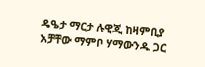ዴዔታ ማርታ ሉዊጂ ከዛምቢያ አቻቸው ማምቦ ሃማውንዱ ጋር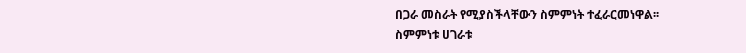በጋራ መስራት የሚያስችላቸውን ስምምነት ተፈራርመነዋል፡፡
ስምምነቱ ሀገራቱ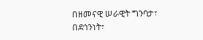በዘመናዊ ሠራዊት ግንባታ፣ በደኅንነት፣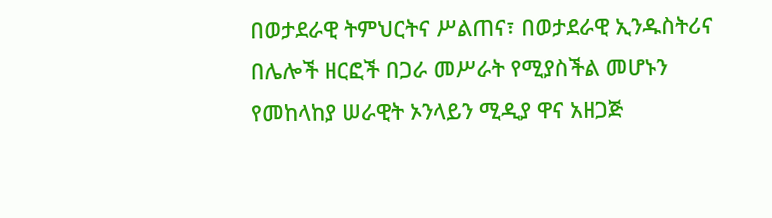በወታደራዊ ትምህርትና ሥልጠና፣ በወታደራዊ ኢንዱስትሪና በሌሎች ዘርፎች በጋራ መሥራት የሚያስችል መሆኑን የመከላከያ ሠራዊት ኦንላይን ሚዲያ ዋና አዘጋጅ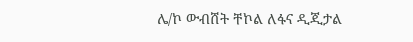ሌ/ኮ ውብሸት ቸኮል ለፋና ዲጂታል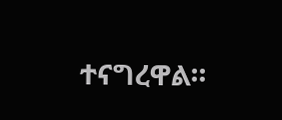ተናግረዋል።